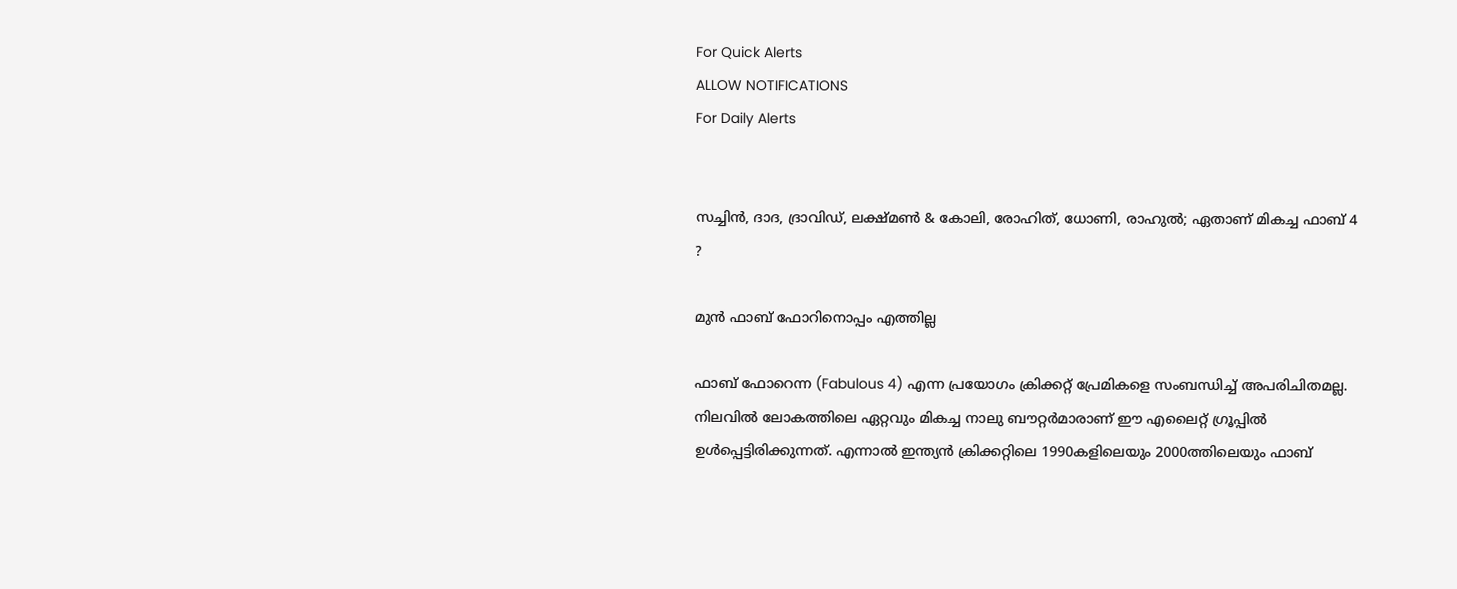For Quick Alerts
ALLOW NOTIFICATIONS
For Daily Alerts


സച്ചിന്‍, ദാദ, ദ്രാവിഡ്, ലക്ഷ്മണ്‍ & കോലി, രോഹിത്, ധോണി, രാഹുല്‍; ഏതാണ് മികച്ച ഫാബ് 4 ?

മുന്‍ ഫാബ് ഫോറിനൊപ്പം എത്തില്ല

ഫാബ് ഫോറെന്ന (Fabulous 4) എന്ന പ്രയോഗം ക്രിക്കറ്റ് പ്രേമികളെ സംബന്ധിച്ച് അപരിചിതമല്ല. നിലവില്‍ ലോകത്തിലെ ഏറ്റവും മികച്ച നാലു ബൗറ്റര്‍മാരാണ് ഈ എലൈറ്റ് ഗ്രൂപ്പില്‍ ഉള്‍പ്പെട്ടിരിക്കുന്നത്. എന്നാല്‍ ഇന്ത്യന്‍ ക്രിക്കറ്റിലെ 1990കളിലെയും 2000ത്തിലെയും ഫാബ്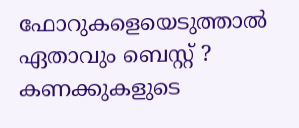ഫോറുകളെയെടുത്താല്‍ ഏതാവും ബെസ്റ്റ് ? കണക്കുകളുടെ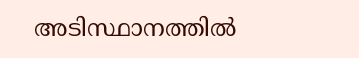അടിസ്ഥാനത്തില്‍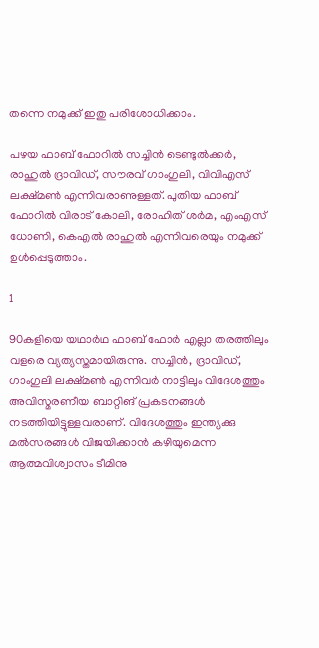തന്നെ നമുക്ക് ഇതു പരിശോധിക്കാം.

പഴയ ഫാബ് ഫോറില്‍ സച്ചിന്‍ ടെണ്ടുല്‍ക്കര്‍, രാഹുല്‍ ദ്രാവിഡ്, സൗരവ് ഗാംഗുലി, വിവിഎസ് ലക്ഷ്മണ്‍ എന്നിവരാണുള്ളത്. പുതിയ ഫാബ് ഫോറില്‍ വിരാട് കോലി, രോഹിത് ശര്‍മ, എംഎസ് ധോണി, കെഎല്‍ രാഹുല്‍ എന്നിവരെയും നമുക്ക് ഉള്‍പ്പെടുത്താം.

1

90കളിയെ യഥാര്‍ഥ ഫാബ് ഫോര്‍ എല്ലാ തരത്തിലും വളരെ വ്യത്യസ്തമായിരുന്നു. സച്ചിന്‍, ദ്രാവിഡ്, ഗാംഗുലി ലക്ഷ്മണ്‍ എന്നിവര്‍ നാട്ടിലും വിദേശത്തും അവിസ്മരണീയ ബാറ്റിങ് പ്രകടനങ്ങള്‍ നടത്തിയിട്ടുള്ളവരാണ്. വിദേശത്തും ഇന്ത്യക്കു മല്‍സരങ്ങള്‍ വിജയിക്കാന്‍ കഴിയുമെന്ന ആത്മവിശ്വാസം ടീമിനു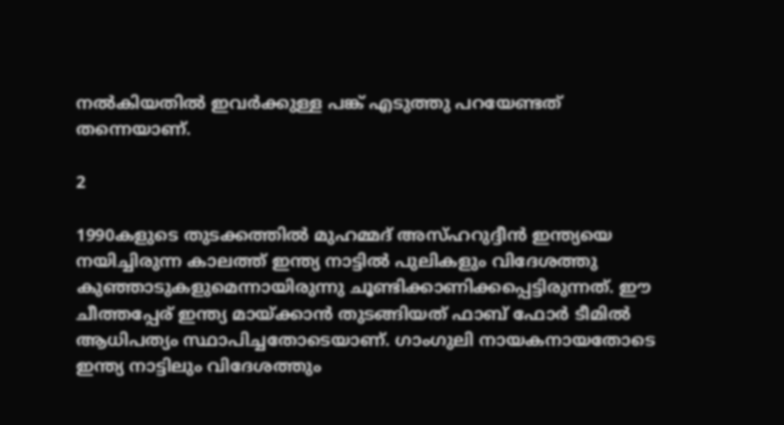നല്‍കിയതില്‍ ഇവര്‍ക്കുള്ള പങ്ക് എടുത്തു പറയേണ്ടത് തന്നെയാണ്.

2

1990കളുടെ തുടക്കത്തില്‍ മുഹമ്മദ് അസ്ഹറുദ്ദീന്‍ ഇന്ത്യയെ നയിച്ചിരുന്ന കാലത്ത് ഇന്ത്യ നാട്ടില്‍ പുലികളും വിദേശത്തു കുഞ്ഞാടുകളുമെന്നായിരുന്നു ചൂണ്ടിക്കാണിക്കപ്പെട്ടിരുന്നത്. ഈ ചീത്തപ്പേര് ഇന്ത്യ മായ്ക്കാന്‍ തുടങ്ങിയത് ഫാബ് ഫോര്‍ ടീമില്‍ ആധിപത്യം സ്ഥാപിച്ചതോടെയാണ്. ഗാംഗുലി നായകനായതോടെ ഇന്ത്യ നാട്ടിലും വിദേശത്തും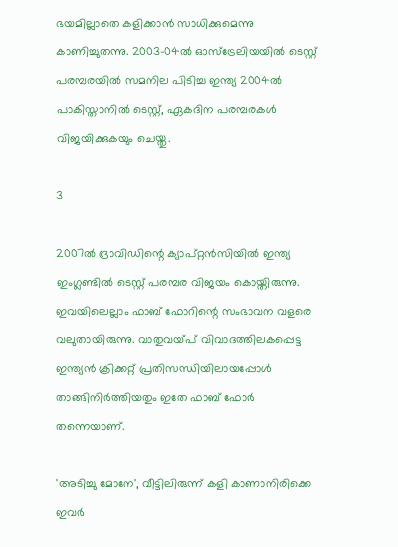ഭയമില്ലാതെ കളിക്കാന്‍ സാധിക്കുമെന്നു കാണിച്ചുതന്നു. 2003-04ല്‍ ഓസ്‌ട്രേലിയയില്‍ ടെസ്റ്റ് പരമ്പരയില്‍ സമനില പിടിച്ച ഇന്ത്യ 2004ല്‍ പാകിസ്താനില്‍ ടെസ്റ്റ്, ഏകദിന പരമ്പരകള്‍ വിജയിക്കുകയും ചെയ്തു.

3

2007ല്‍ ദ്രാവിഡിന്റെ ക്യാപ്റ്റന്‍സിയില്‍ ഇന്ത്യ ഇംഗ്ലണ്ടില്‍ ടെസ്റ്റ് പരമ്പര വിജയം കൊയ്തിരുന്നു. ഇവയിലെല്ലാം ഫാബ് ഫോറിന്റെ സംഭാവന വളരെ വലുതായിരുന്നു. വാതുവയ്പ് വിവാദത്തിലകപ്പെട്ട ഇന്ത്യന്‍ ക്രിക്കറ്റ് പ്രതിസന്ധിയിലായപ്പോള്‍ താങ്ങിനിര്‍ത്തിയതും ഇതേ ഫാബ് ഫോര്‍ തന്നെയാണ്.

'അടിച്ചു മോനേ', വീട്ടിലിരുന്ന് കളി കാണാനിരിക്കെ ഇവര്‍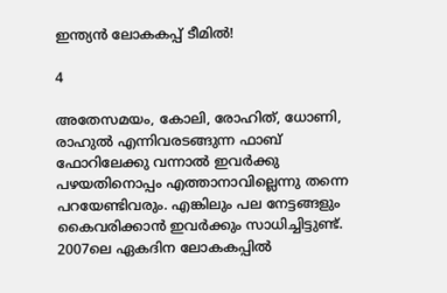ഇന്ത്യന്‍ ലോകകപ്പ് ടീമില്‍!

4

അതേസമയം, കോലി, രോഹിത്, ധോണി, രാഹുല്‍ എന്നിവരടങ്ങുന്ന ഫാബ് ഫോറിലേക്കു വന്നാല്‍ ഇവര്‍ക്കു പഴയതിനൊപ്പം എത്താനാവില്ലെന്നു തന്നെ പറയേണ്ടിവരും. എങ്കിലും പല നേട്ടങ്ങളും കൈവരിക്കാന്‍ ഇവര്‍ക്കും സാധിച്ചിട്ടുണ്ട്. 2007ലെ ഏകദിന ലോകകപ്പില്‍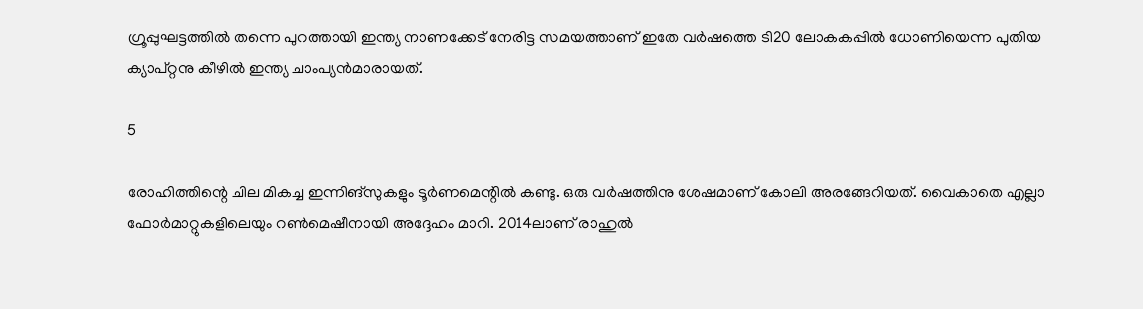ഗ്രൂപ്പുഘട്ടത്തില്‍ തന്നെ പുറത്തായി ഇന്ത്യ നാണക്കേട് നേരിട്ട സമയത്താണ് ഇതേ വര്‍ഷത്തെ ടി20 ലോകകപ്പില്‍ ധോണിയെന്ന പുതിയ ക്യാപ്റ്റനു കീഴില്‍ ഇന്ത്യ ചാംപ്യന്‍മാരായത്.

5

രോഹിത്തിന്റെ ചില മികച്ച ഇന്നിങ്‌സുകളും ടൂര്‍ണമെന്റില്‍ കണ്ടു. ഒരു വര്‍ഷത്തിനു ശേഷമാണ് കോലി അരങ്ങേറിയത്. വൈകാതെ എല്ലാ ഫോര്‍മാറ്റുകളിലെയും റണ്‍മെഷീനായി അദ്ദേഹം മാറി. 2014ലാണ് രാഹുല്‍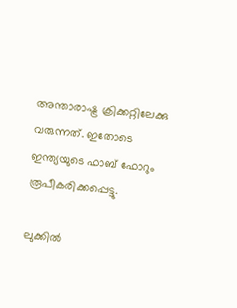അന്താരാഷ്ട്ര ക്രിക്കറ്റിലേക്കു വരുന്നത്. ഇതോടെ ഇന്ത്യയുടെ ഫാബ് ഫോറും രൂപീകരിക്കപ്പെട്ടു.

ലുക്കില്‍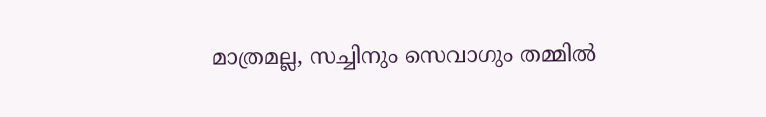മാത്രമല്ല, സച്ചിനും സെവാഗും തമ്മില്‍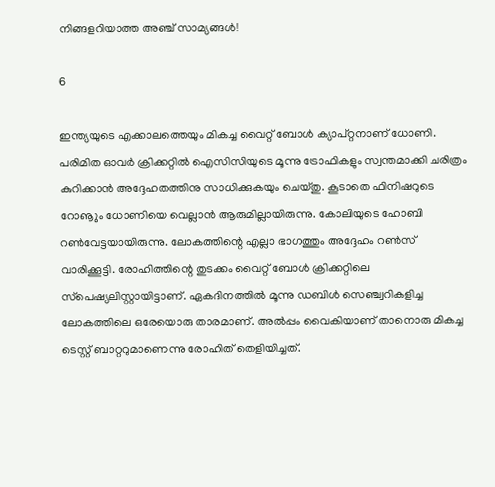നിങ്ങളറിയാത്ത അഞ്ച് സാമ്യങ്ങള്‍!

6

ഇന്ത്യയുടെ എക്കാലത്തെയും മികച്ച വൈറ്റ് ബോള്‍ ക്യാപ്റ്റനാണ് ധോണി. പരിമിത ഓവര്‍ ക്രിക്കറ്റില്‍ ഐസിസിയുടെ മൂന്നു ട്രോഫികളും സ്വന്തമാക്കി ചരിത്രം കുറിക്കാന്‍ അദ്ദേഹതത്തിനു സാധിക്കുകയും ചെയ്തു. കൂടാതെ ഫിനിഷറുടെ റോൡും ധോണിയെ വെല്ലാന്‍ ആരുമില്ലായിരുന്നു. കോലിയുടെ ഹോബി റണ്‍വേട്ടയായിരുന്നു. ലോകത്തിന്റെ എല്ലാ ഭാഗത്തും അദ്ദേഹം റണ്‍സ് വാരിക്കൂട്ടി. രോഹിത്തിന്റെ തുടക്കം വൈറ്റ് ബോള്‍ ക്രിക്കറ്റിലെ സ്‌പെഷ്യലിസ്റ്റായിട്ടാണ്. ഏകദിനത്തില്‍ മൂന്നു ഡബിള്‍ സെഞ്ച്വറികളിച്ച ലോകത്തിലെ ഒരേയൊരു താരമാണ്. അല്‍പ്പം വൈകിയാണ് താനൊരു മികച്ച ടെസ്റ്റ് ബാറ്ററുമാണെന്നു രോഹിത് തെളിയിച്ചത്.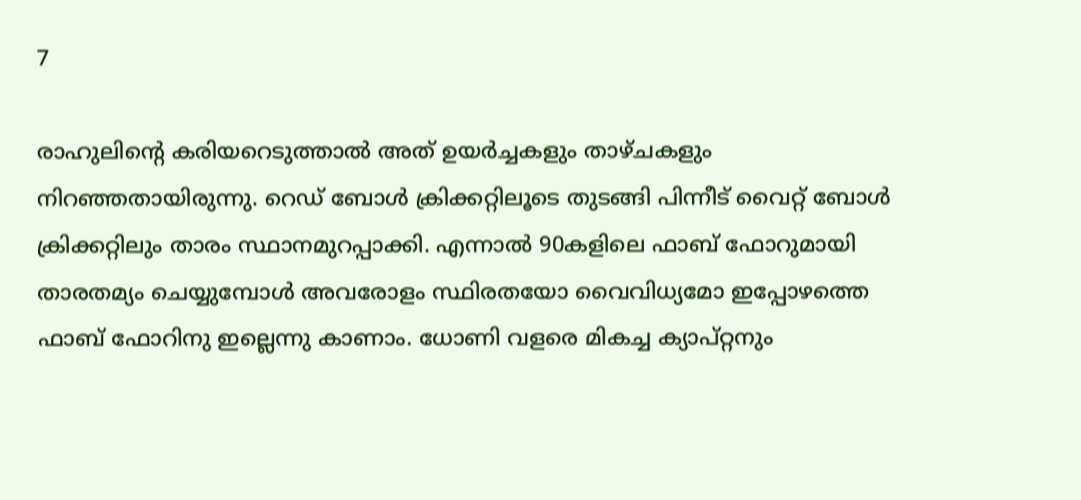7

രാഹുലിന്റെ കരിയറെടുത്താല്‍ അത് ഉയര്‍ച്ചകളും താഴ്ചകളും നിറഞ്ഞതായിരുന്നു. റെഡ് ബോള്‍ ക്രിക്കറ്റിലൂടെ തുടങ്ങി പിന്നീട് വൈറ്റ് ബോള്‍ ക്രിക്കറ്റിലും താരം സ്ഥാനമുറപ്പാക്കി. എന്നാല്‍ 90കളിലെ ഫാബ് ഫോറുമായി താരതമ്യം ചെയ്യുമ്പോള്‍ അവരോളം സ്ഥിരതയോ വൈവിധ്യമോ ഇപ്പോഴത്തെ ഫാബ് ഫോറിനു ഇല്ലെന്നു കാണാം. ധോണി വളരെ മികച്ച ക്യാപ്റ്റനും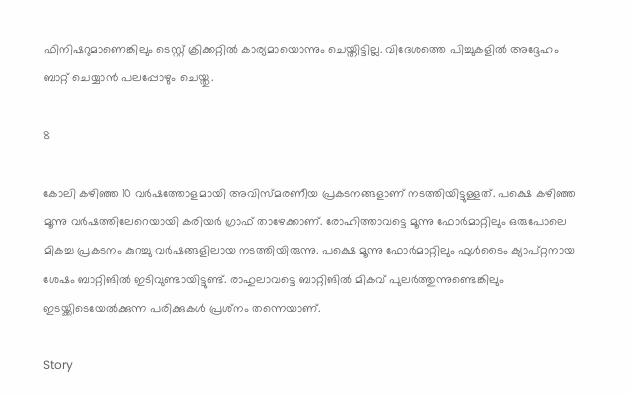ഫിനിഷറുമാണെങ്കിലും ടെസ്റ്റ് ക്രിക്കറ്റില്‍ കാര്യമായൊന്നും ചെയ്തിട്ടില്ല. വിദേശത്തെ പിച്ചുകളില്‍ അദ്ദേഹം ബാറ്റ് ചെയ്യാന്‍ പലപ്പോഴും ചെയ്തു.

8

കോലി കഴിഞ്ഞ 10 വര്‍ഷത്തോളമായി അവിസ്മരണീയ പ്രകടനങ്ങളാണ് നടത്തിയിട്ടുള്ളത്. പക്ഷെ കഴിഞ്ഞ മൂന്നു വര്‍ഷത്തിലേറെയായി കരിയര്‍ ഗ്രാഫ് താഴേക്കാണ്. രോഹിത്താവട്ടെ മൂന്നു ഫോര്‍മാറ്റിലും ഒരുപോലെ മികച്ച പ്രകടനം കുറച്ചു വര്‍ഷങ്ങളിലായ നടത്തിയിരുന്നു. പക്ഷെ മൂന്നു ഫോര്‍മാറ്റിലും ഫുള്‍ടൈം ക്യാപ്റ്റനായ ശേഷം ബാറ്റിങില്‍ ഇടിവുണ്ടായിട്ടുണ്ട്. രാഹുലാവട്ടെ ബാറ്റിങില്‍ മികവ് പുലര്‍ത്തുന്നുണ്ടെങ്കിലും ഇടയ്ക്കിടെയേല്‍ക്കുന്ന പരിക്കുകള്‍ പ്രശ്‌നം തന്നെയാണ്.

Story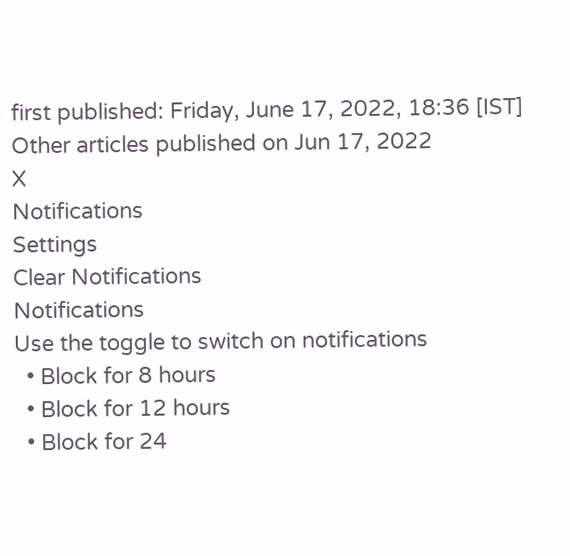first published: Friday, June 17, 2022, 18:36 [IST]
Other articles published on Jun 17, 2022
X
Notifications
Settings
Clear Notifications
Notifications
Use the toggle to switch on notifications
  • Block for 8 hours
  • Block for 12 hours
  • Block for 24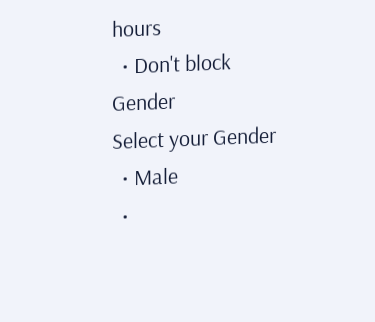hours
  • Don't block
Gender
Select your Gender
  • Male
  •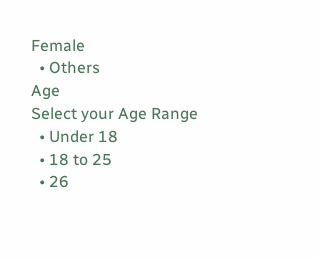Female
  • Others
Age
Select your Age Range
  • Under 18
  • 18 to 25
  • 26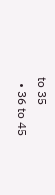to 35
  • 36 to 45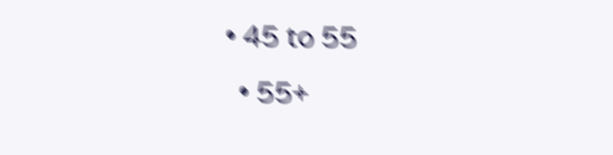• 45 to 55
  • 55+